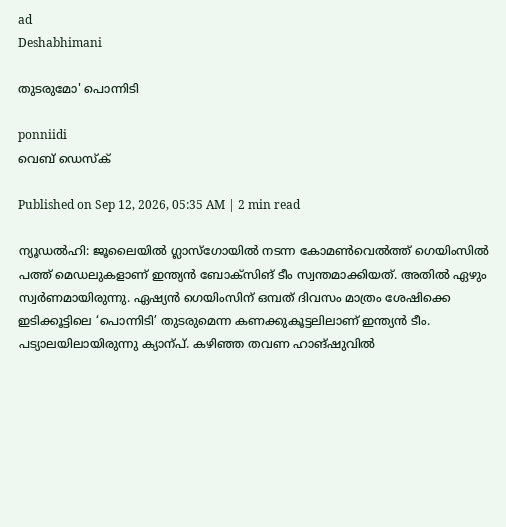ad
Deshabhimani

തുടരുമോ' പൊന്നിടി

ponniidi
വെബ് ഡെസ്ക്

Published on Sep 12, 2026, 05:35 AM | 2 min read

ന്യൂഡൽഹി: ജൂലൈയിൽ ഗ്ലാസ്‌ഗോയിൽ നടന്ന കോമൺവെൽത്ത്‌ ഗെയിംസിൽ പത്ത്‌ മെഡലുകളാണ്‌ ഇന്ത്യൻ ബോക്‌സിങ്‌ ടീം സ്വന്തമാക്കിയത്‌. അതിൽ ഏഴും സ്വർണമായിരുന്നു. ഏഷ്യൻ ഗെയിംസിന്‌ ഒമ്പത്‌ ദിവസം മാത്രം ശേഷിക്കെ ഇടിക്കൂട്ടിലെ ‘പൊന്നിടി’ തുടരുമെന്ന കണക്കുകൂട്ടലിലാണ്‌ ഇന്ത്യൻ ടീം. പട്യാലയിലായിരുന്നു ക്യാന്പ്‌. കഴിഞ്ഞ തവണ ഹാങ്‌ഷുവിൽ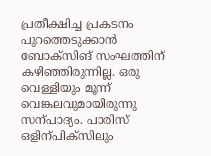പ്രതീക്ഷിച്ച പ്രകടനം പുറത്തെടുക്കാൻ ബോക്‌സിങ്‌ സംഘത്തിന്‌ കഴിഞ്ഞിരുന്നില്ല. ഒരു വെള്ളിയും മൂന്ന്‌ വെങ്കലവുമായിരുന്നു സന്പാദ്യം. പാരിസ്‌ ഒളിന്പിക്‌സിലും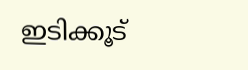ഇടിക്കൂട്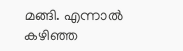മങ്ങി. എന്നാൽ കഴിഞ്ഞ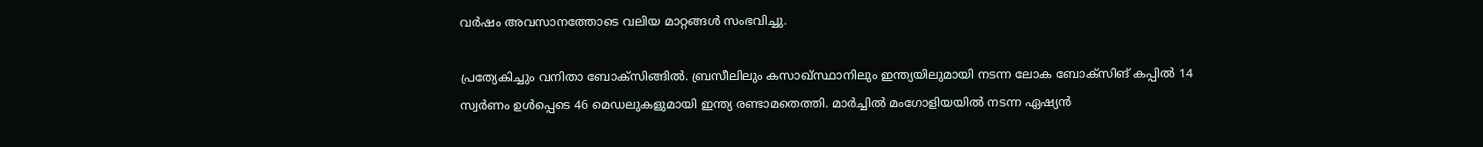വർഷം അവസാനത്തോടെ വലിയ മാറ്റങ്ങൾ സംഭവിച്ചു.

പ്രത്യേകിച്ചും വനിതാ ബോക്‌സിങ്ങിൽ. ബ്രസീലിലും കസാഖ്‌സ്ഥാനിലും ഇന്ത്യയിലുമായി നടന്ന ലോക ബോക്‌സിങ്‌ കപ്പിൽ 14 സ്വർണം ഉൾപ്പെടെ 46 മെഡലുകളുമായി ഇന്ത്യ രണ്ടാമതെത്തി. മാർച്ചിൽ മംഗോളിയയിൽ നടന്ന ഏഷ്യൻ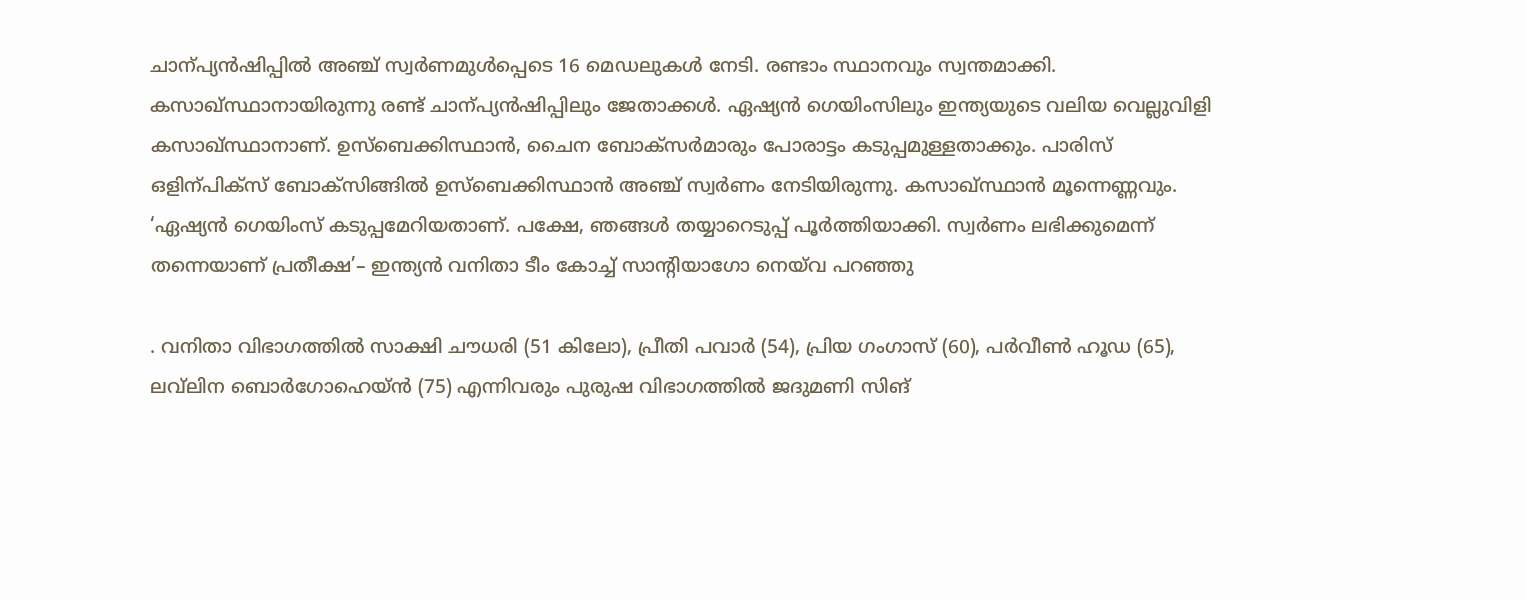ചാന്പ്യൻഷിപ്പിൽ അഞ്ച്‌ സ്വർണമുൾപ്പെടെ 16 മെഡലുകൾ നേടി. രണ്ടാം സ്ഥാനവും സ്വന്തമാക്കി. കസാഖ്സ്ഥാനായിരുന്നു രണ്ട്‌ ചാന്പ്യൻഷിപ്പിലും ജേതാക്കൾ. ഏഷ്യൻ ഗെയിംസിലും ഇന്ത്യയുടെ വലിയ വെല്ലുവിളി കസാഖ്‌സ്ഥാനാണ്‌. ഉസ്‌ബെക്കിസ്ഥാൻ, ചൈന ബോക്‌സർമാരും പോരാട്ടം കടുപ്പമുള്ളതാക്കും. പാരിസ്‌ ഒളിന്പിക്‌സ്‌ ബോക്‌സിങ്ങിൽ ഉസ്‌ബെക്കിസ്ഥാൻ അഞ്ച്‌ സ്വർണം നേടിയിരുന്നു. കസാഖ്‌സ്ഥാൻ മൂന്നെണ്ണവും. ‘ഏഷ്യൻ ഗെയിംസ്‌ കടുപ്പമേറിയതാണ്‌. പക്ഷേ, ഞങ്ങൾ തയ്യാറെടുപ്പ്‌ പൂർത്തിയാക്കി. സ്വർണം ലഭിക്കുമെന്ന്‌ തന്നെയാണ്‌ പ്രതീക്ഷ’– ഇന്ത്യൻ വനിതാ ടീം കോച്ച്‌ സാന്റിയാഗോ നെയ്‌വ പറഞ്ഞു

. വനിതാ വിഭാഗത്തിൽ സാക്ഷി ച‍ൗധരി (51 കിലോ), പ്രീതി പവാർ (54), പ്രിയ ഗംഗാസ്‌ (60), പർവ‍ീൺ ഹൂഡ (65), ലവ്‌ലിന ബൊർഗോഹെയ്‌ൻ (75) എന്നിവരും പുരുഷ വിഭാഗത്തിൽ ജദുമണി സിങ്‌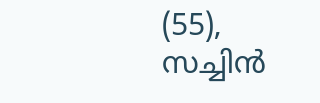(55), സച്ചിൻ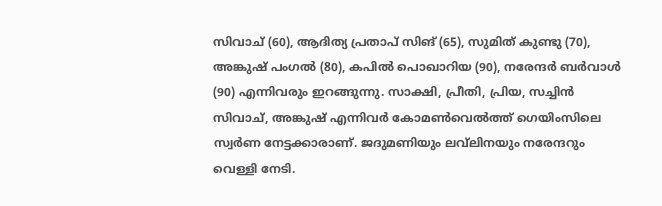സിവാച്‌ (60), ആദിത്യ പ്രതാപ്‌ സിങ്‌ (65), സുമിത്‌ കുണ്ടു (70), അങ്കുഷ്‌ പംഗൽ (80), കപിൽ പൊഖാറിയ (90), നരേന്ദർ ബർവാൾ (90) എന്നിവരും ഇറങ്ങുന്നു. സാക്ഷി, പ്രീതി, പ്രിയ, സച്ചിൻ സിവാച്‌, അങ്കുഷ്‌ എന്നിവർ കോമൺവെൽത്ത്‌ ഗെയിംസിലെ സ്വർണ നേട്ടക്കാരാണ്‌. ജദുമണിയും ലവ്‌ലിനയും നരേന്ദറും വെള്ളി നേടി.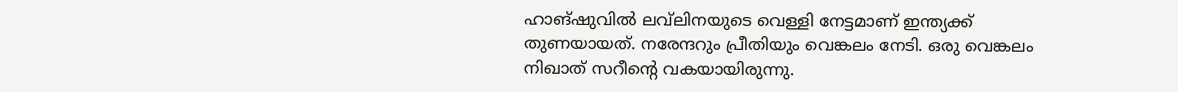ഹാങ്‌ഷുവിൽ ലവ്‌ലിനയുടെ വെള്ളി നേട്ടമാണ്‌ ഇന്ത്യക്ക്‌ തുണയായത്‌. നരേന്ദറും പ്രീതിയും വെങ്കലം നേടി. ഒരു വെങ്കലം നിഖാത്‌ സറീന്റെ വകയായിരുന്നു.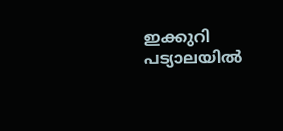ഇക്കുറി പട്യാലയിൽ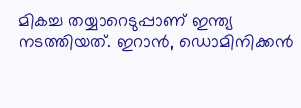മികച്ച തയ്യാറെടുപ്പാണ്‌ ഇന്ത്യ നടത്തിയത്‌. ഇറാൻ, ഡൊമിനിക്കൻ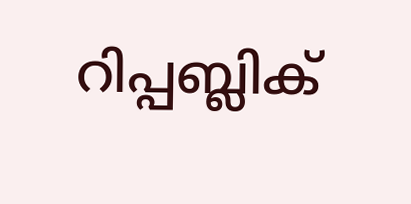റിപ്പബ്ലിക്‌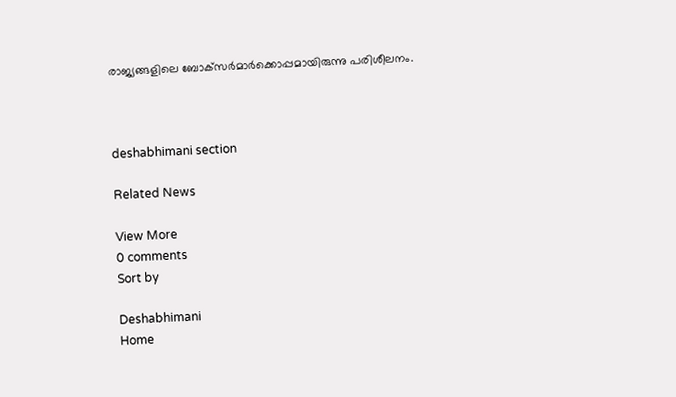രാജ്യങ്ങളിലെ ബോക്‌സർമാർക്കൊപ്പമായിരുന്നു പരിശീലനം.



deshabhimani section

Related News

View More
0 comments
Sort by

Deshabhimani
Home